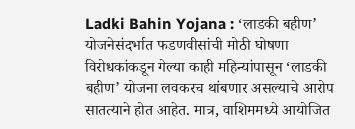Ladki Bahin Yojana : ‘लाडकी बहीण’ योजनेसंदर्भात फडणवीसांची मोठी घोषणा
विरोधकांकडून गेल्या काही महिन्यांपासून ‘लाडकी बहीण’ योजना लवकरच थांबणार असल्याचे आरोप सातत्याने होत आहेत. मात्र, वाशिममध्ये आयोजित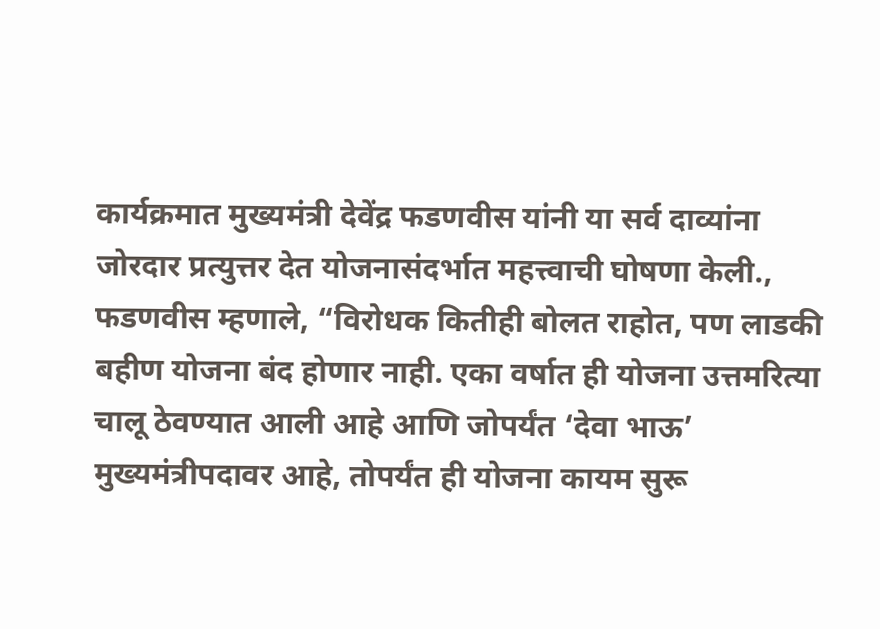कार्यक्रमात मुख्यमंत्री देवेंद्र फडणवीस यांनी या सर्व दाव्यांना जोरदार प्रत्युत्तर देत योजनासंदर्भात महत्त्वाची घोषणा केली., फडणवीस म्हणाले, “विरोधक कितीही बोलत राहोत, पण लाडकी बहीण योजना बंद होणार नाही. एका वर्षात ही योजना उत्तमरित्या चालू ठेवण्यात आली आहे आणि जोपर्यंत ‘देवा भाऊ’ मुख्यमंत्रीपदावर आहे, तोपर्यंत ही योजना कायम सुरू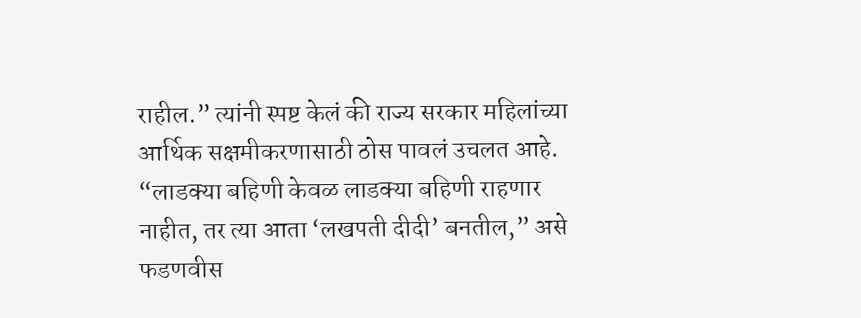राहील.” त्यांनी स्पष्ट केलं की राज्य सरकार महिलांच्या आर्थिक सक्षमीकरणासाठी ठोस पावलं उचलत आहे. “लाडक्या बहिणी केवळ लाडक्या बहिणी राहणार नाहीत, तर त्या आता ‘लखपती दीदी’ बनतील,” असे फडणवीस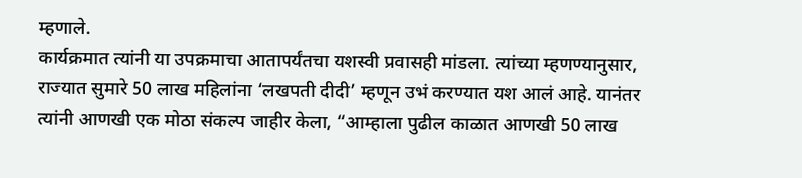म्हणाले.
कार्यक्रमात त्यांनी या उपक्रमाचा आतापर्यंतचा यशस्वी प्रवासही मांडला. त्यांच्या म्हणण्यानुसार, राज्यात सुमारे 50 लाख महिलांना ‘लखपती दीदी’ म्हणून उभं करण्यात यश आलं आहे. यानंतर त्यांनी आणखी एक मोठा संकल्प जाहीर केला, “आम्हाला पुढील काळात आणखी 50 लाख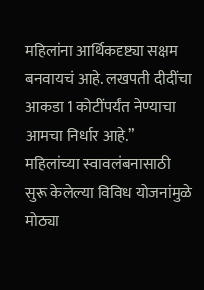महिलांना आर्थिकदृष्ट्या सक्षम बनवायचं आहे. लखपती दीदींचा आकडा 1 कोटींपर्यंत नेण्याचा आमचा निर्धार आहे.”
महिलांच्या स्वावलंबनासाठी सुरू केलेल्या विविध योजनांमुळे मोठ्या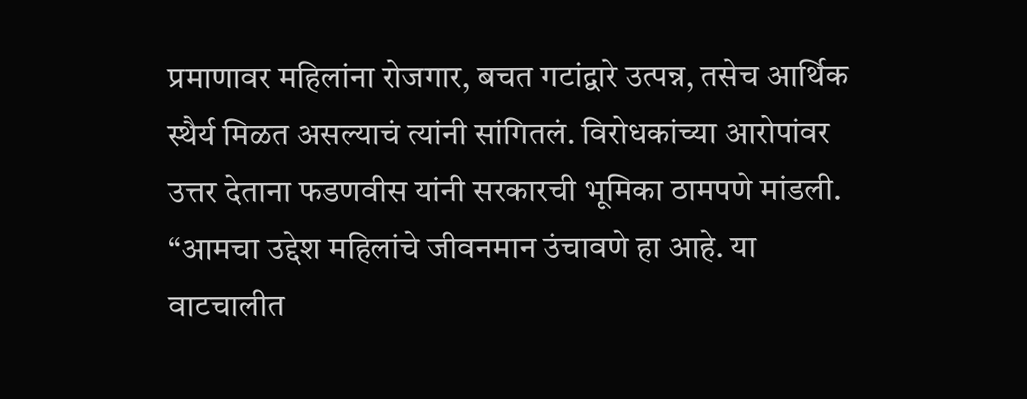प्रमाणावर महिलांना रोजगार, बचत गटांद्वारे उत्पन्न, तसेच आर्थिक स्थैर्य मिळत असल्याचं त्यांनी सांगितलं. विरोधकांच्या आरोपांवर उत्तर देताना फडणवीस यांनी सरकारची भूमिका ठामपणे मांडली. “आमचा उद्देश महिलांचे जीवनमान उंचावणे हा आहे. या वाटचालीत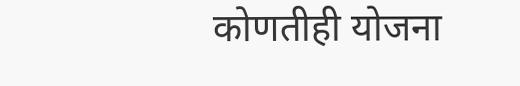कोणतीही योजना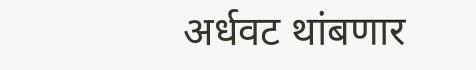अर्धवट थांबणार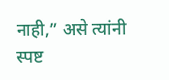नाही,” असे त्यांनी स्पष्ट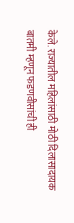केले. राज्यातील महिलांसाठी मोठी दिलासादायक बातमी म्हणून फडणवीसांची ही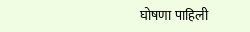घोषणा पाहिली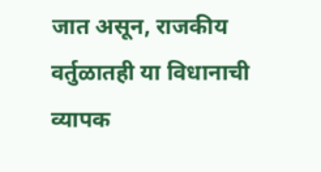जात असून, राजकीय वर्तुळातही या विधानाची व्यापक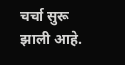चर्चा सुरू झाली आहे.